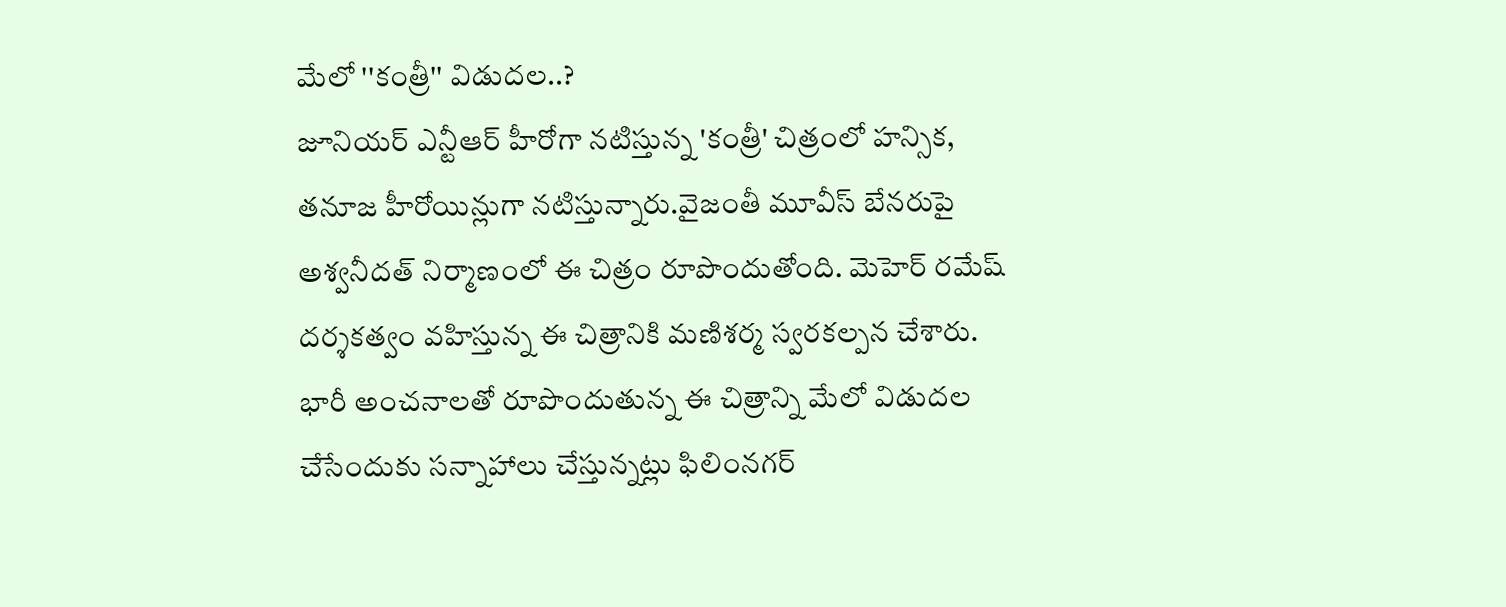మేలో ''కంత్రీ'' విడుదల..?
జూనియర్ ఎన్టీఆర్ హీరోగా నటిస్తున్న 'కంత్రీ' చిత్రంలో హన్సిక, తనూజ హీరోయిన్లుగా నటిస్తున్నారు.వైజంతీ మూవీస్ బేనరుపై అశ్వనీదత్ నిర్మాణంలో ఈ చిత్రం రూపొందుతోంది. మెహెర్ రమేష్ దర్శకత్వం వహిస్తున్న ఈ చిత్రానికి మణిశర్మ స్వరకల్పన చేశారు.
భారీ అంచనాలతో రూపొందుతున్న ఈ చిత్రాన్ని మేలో విడుదల చేసేందుకు సన్నాహాలు చేస్తున్నట్లు ఫిలింనగర్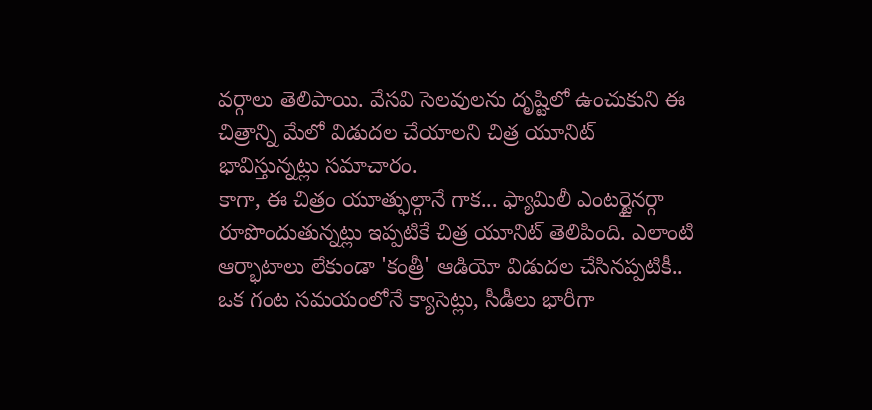వర్గాలు తెలిపాయి. వేసవి సెలవులను దృష్టిలో ఉంచుకుని ఈ చిత్రాన్ని మేలో విడుదల చేయాలని చిత్ర యూనిట్ భావిస్తున్నట్లు సమాచారం.
కాగా, ఈ చిత్రం యూత్ఫుల్గానే గాక... ఫ్యామిలీ ఎంటర్టైనర్గా రూపొందుతున్నట్లు ఇప్పటికే చిత్ర యూనిట్ తెలిపింది. ఎలాంటి ఆర్భాటాలు లేకుండా 'కంత్రీ' ఆడియో విడుదల చేసినప్పటికీ.. ఒక గంట సమయంలోనే క్యాసెట్లు, సీడీలు భారీగా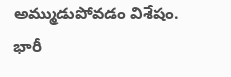అమ్ముడుపోవడం విశేషం.
భారీ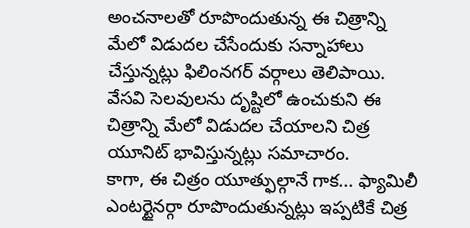అంచనాలతో రూపొందుతున్న ఈ చిత్రాన్ని మేలో విడుదల చేసేందుకు సన్నాహాలు చేస్తున్నట్లు ఫిలింనగర్ వర్గాలు తెలిపాయి. వేసవి సెలవులను దృష్టిలో ఉంచుకుని ఈ చిత్రాన్ని మేలో విడుదల చేయాలని చిత్ర యూనిట్ భావిస్తున్నట్లు సమాచారం.
కాగా, ఈ చిత్రం యూత్ఫుల్గానే గాక... ఫ్యామిలీ ఎంటర్టైనర్గా రూపొందుతున్నట్లు ఇప్పటికే చిత్ర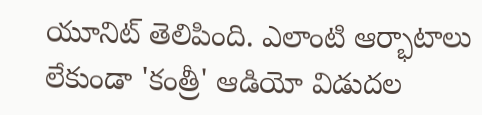యూనిట్ తెలిపింది. ఎలాంటి ఆర్భాటాలు లేకుండా 'కంత్రీ' ఆడియో విడుదల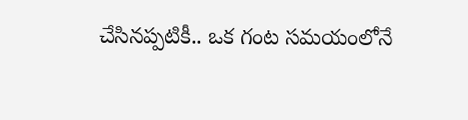చేసినప్పటికీ.. ఒక గంట సమయంలోనే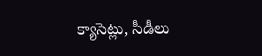క్యాసెట్లు, సీడీలు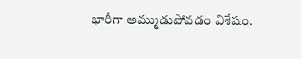భారీగా అమ్ముడుపోవడం విశేషం.